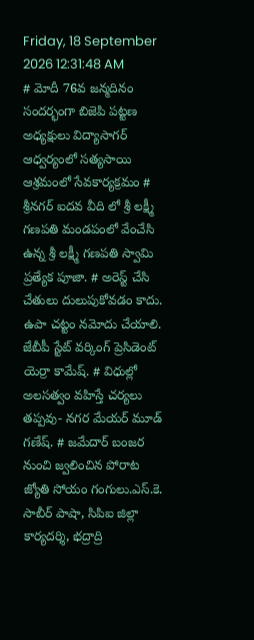Friday, 18 September 2026 12:31:48 AM
# మోదీ 76వ జన్మదినం సందర్భంగా బిజెపి పట్టణ అధ్యక్షులు విద్యాసాగర్ ఆధ్వర్యంలో సత్యసాయి ఆశ్రమంలో సేవకార్యక్రమం # శ్రీనగర్ ఐదవ వీది లో శ్రీ లక్ష్మీ గణపతి మండపంలో వేంచేసి ఉన్న శ్రీ లక్ష్మీ గణపతి స్వామి ప్రత్యేక పూజా. # అరెస్ట్ చేసి చేతులు దులుపుకోవడం కాదు. ఉపా చట్టం నమోదు చేయాలి. జేబీపీ స్టేట్ వర్కింగ్ ప్రెసిడెంట్ యెర్రా కామేష్. # విధుల్లో అలసత్వం వహిస్తే చర్యలు తప్పవు- నగర మేయర్ మూడ్ గణేష్. # జమేదార్ బంజర నుంచి జ్వలించిన పోరాట జ్యోతి సోయం గంగులు.ఎస్.కె. సాబీర్ పాషా, సిపిఐ జిల్లా కార్యదర్శి, భద్రాద్రి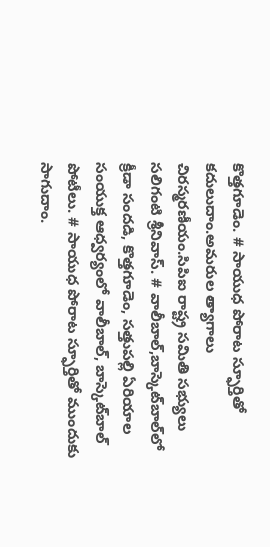కొత్తగూడెం. # సాయుధ పోరాట స్ఫూర్తితో కదులుదాం.అమరుల త్యాగాలు చిరస్మరణీయం.సిపిఐ రాష్ట్ర సమితి సభ్యులు సలిగంటి శ్రీనివాస్. # వాలీబాల్‌,బాస్కెట్‌బాల్‌లో క్రీడా సందడి, కొత్తగూడెం, సత్తుపల్లి ఏరియాల సంయుక్త ఆధ్వర్యంలో వాలీబాల్, బాస్కెట్‌బాల్ పోటీలు. # సాయుధ పోరాట స్ఫూర్తితో ముందుకు సాగుదాం.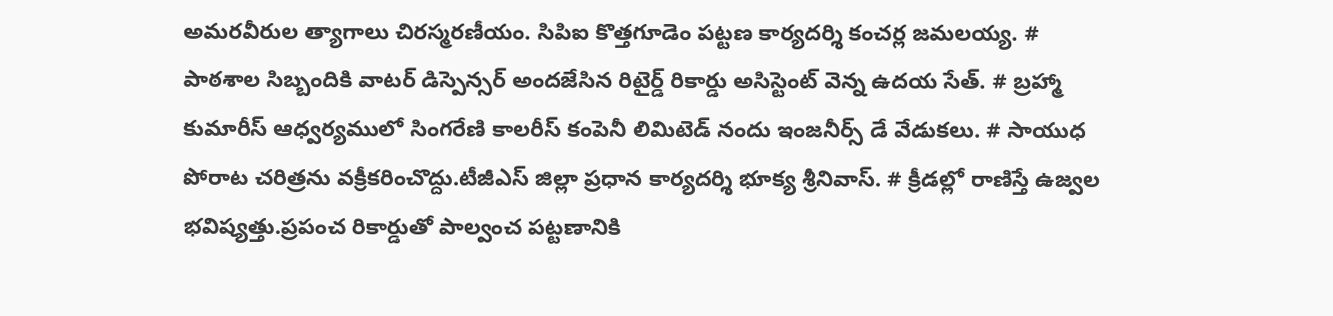అమరవీరుల త్యాగాలు చిరస్మరణీయం. సిపిఐ కొత్తగూడెం పట్టణ కార్యదర్శి కంచర్ల జమలయ్య. # పాఠశాల సిబ్బందికి వాటర్ డిస్పెన్సర్ అందజేసిన రిటైర్డ్ రికార్డు అసిస్టెంట్ వెన్న ఉదయ సేత్. # బ్రహ్మా కుమారీస్ ఆధ్వర్యములో సింగరేణి కాలరీస్ కంపెనీ లిమిటెడ్ నందు ఇంజనీర్స్ డే వేడుకలు. # సాయుధ పోరాట చరిత్రను వక్రీకరించొద్దు.టీజీఎస్ జిల్లా ప్రధాన కార్యదర్శి భూక్య శ్రీనివాస్. # క్రీడల్లో రాణిస్తే ఉజ్వల భవిష్యత్తు.ప్రపంచ రికార్డుతో పాల్వంచ పట్టణానికి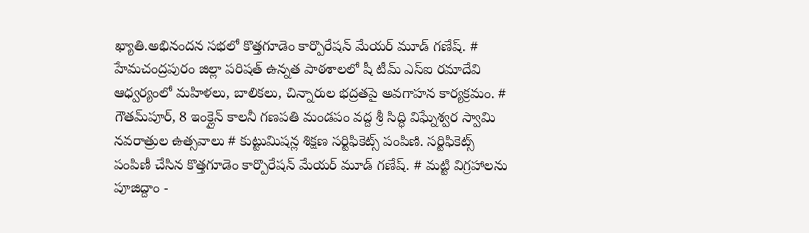ఖ్యాతి.అభినందన సభలో కొత్తగూడెం కార్పొరేషన్ మేయర్ మూడ్ గణేష్. # హేమచంద్రపురం జిల్లా పరిషత్ ఉన్నత పాఠశాలలో షీ టీమ్‌ ఎస్‌ఐ రమాదేవి ఆధ్వర్యంలో మహిళలు, బాలికలు, చిన్నారుల భద్రతపై అవగాహన కార్యక్రమం. # గౌతమ్‌పూర్, 8 ఇంక్లైన్ కాలనీ గణపతి మండపం వద్ద శ్రీ సిద్ధి విఘ్నేశ్వర స్వామి నవరాత్రుల ఉత్సవాలు # కుట్టుమిషన్ల శిక్షణ సర్టిఫికెట్స్ పంపిణి. సర్టిఫికెట్స్ పంపిణీ చేసిన కొత్తగూడెం కార్పొరేషన్ మేయర్ మూడ్ గణేష్. # మట్టి విగ్రహాలను పూజిద్దాం -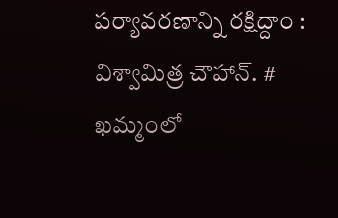పర్యావరణాన్ని రక్షిద్దాం : విశ్వామిత్ర చౌహాన్. # ఖమ్మంలో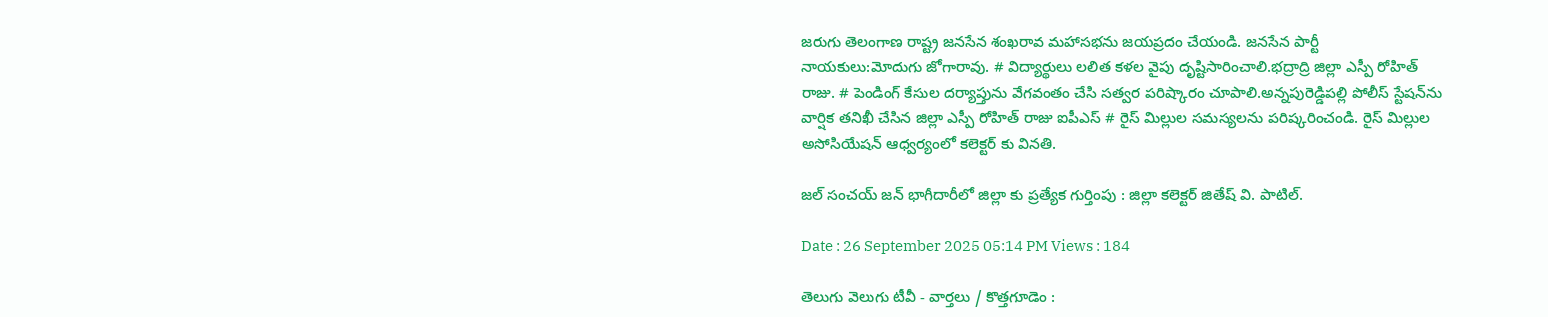జరుగు తెలంగాణ రాష్ట్ర జనసేన శంఖరావ మహాసభను జయప్రదం చేయండి. జనసేన పార్టీ నాయకులు:మోదుగు జోగారావు. # విద్యార్థులు లలిత కళల వైపు దృష్టిసారించాలి.భద్రాద్రి జిల్లా ఎస్పీ రోహిత్ రాజు. # పెండింగ్ కేసుల దర్యాప్తును వేగవంతం చేసి సత్వర పరిష్కారం చూపాలి.అన్నపురెడ్డిపల్లి పోలీస్ స్టేషన్‌ను వార్షిక తనిఖీ చేసిన జిల్లా ఎస్పీ రోహిత్ రాజు ఐపీఎస్ # రైస్ మిల్లుల సమస్యలను పరిష్కరించండి. రైస్ మిల్లుల అసోసియేషన్ ఆధ్వర్యంలో కలెక్టర్ కు వినతి.

జల్ సంచయ్ జన్ భాగీదారీలో జిల్లా కు ప్రత్యేక గుర్తింపు : జిల్లా కలెక్టర్ జితేష్ వి. పాటిల్.

Date : 26 September 2025 05:14 PM Views : 184

తెలుగు వెలుగు టీవీ - వార్తలు / కొత్తగూడెం :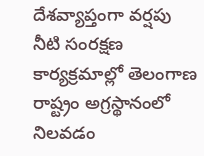దేశవ్యాప్తంగా వర్షపు నీటి సంరక్షణ కార్యక్రమాల్లో తెలంగాణ రాష్ట్రం అగ్రస్థానంలో నిలవడం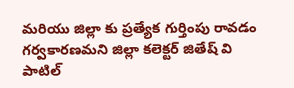మరియు జిల్లా కు ప్రత్యేక గుర్తింపు రావడం గర్వకారణమని జిల్లా కలెక్టర్ జితేష్ వి పాటిల్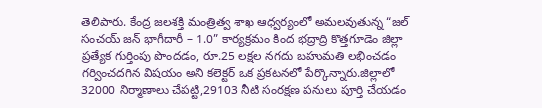తెలిపారు. కేంద్ర జలశక్తి మంత్రిత్వ శాఖ ఆధ్వర్యంలో అమలవుతున్న “జల్ సంచయ్ జన్ భాగీదారీ – 1.0” కార్యక్రమం కింద భద్రాద్రి కొత్తగూడెం జిల్లా ప్రత్యేక గుర్తింపు పొందడం, రూ.25 లక్షల నగదు బహుమతి లభించడం గర్వించదగిన విషయం అని కలెక్టర్ ఒక ప్రకటనలో పేర్కొన్నారు.జిల్లాలో 32000 నిర్మాణాలు చేపట్టి,29103 నీటి సంరక్షణ పనులు పూర్తి చేయడం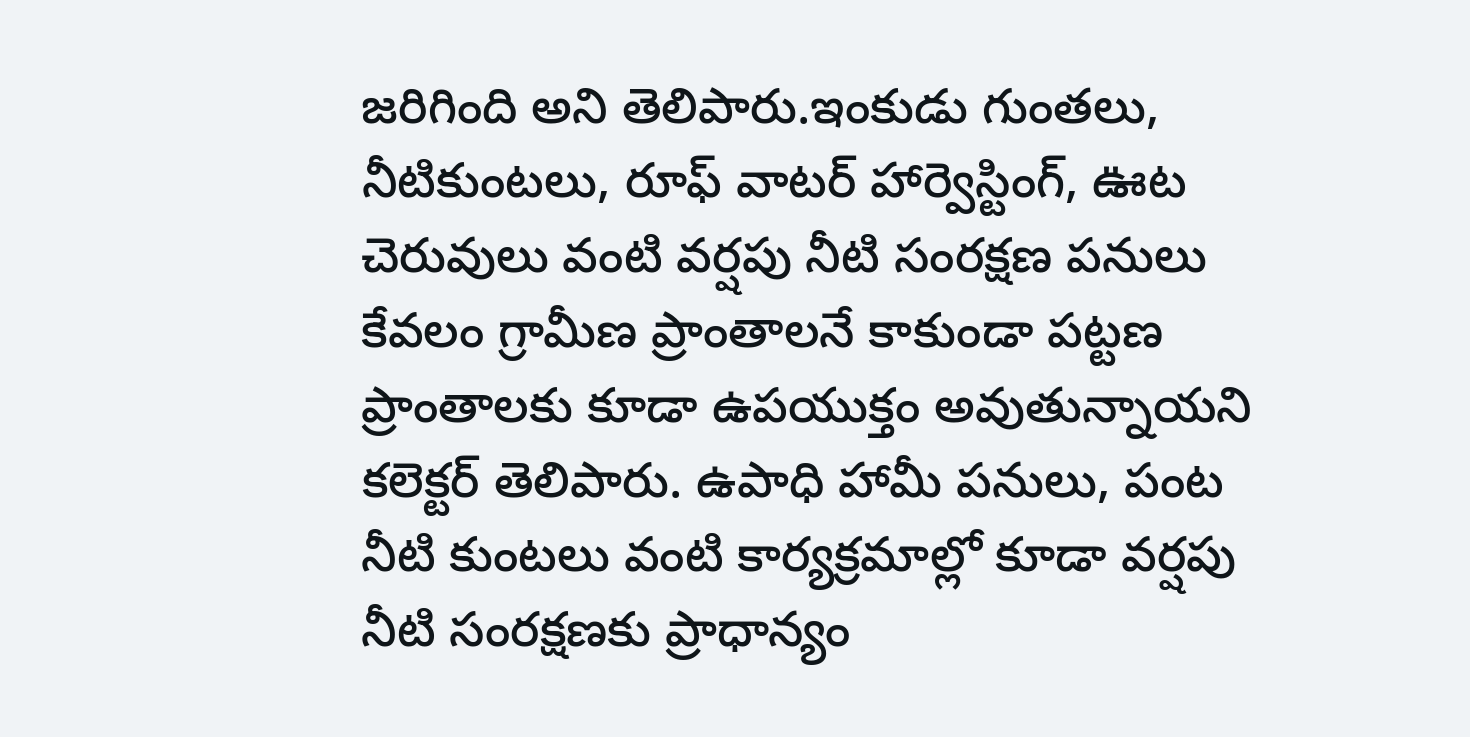జరిగింది అని తెలిపారు.ఇంకుడు గుంతలు, నీటికుంటలు, రూఫ్ వాటర్ హార్వెస్టింగ్, ఊట చెరువులు వంటి వర్షపు నీటి సంరక్షణ పనులు కేవలం గ్రామీణ ప్రాంతాలనే కాకుండా పట్టణ ప్రాంతాలకు కూడా ఉపయుక్తం అవుతున్నాయని కలెక్టర్ తెలిపారు. ఉపాధి హామీ పనులు, పంట నీటి కుంటలు వంటి కార్యక్రమాల్లో కూడా వర్షపు నీటి సంరక్షణకు ప్రాధాన్యం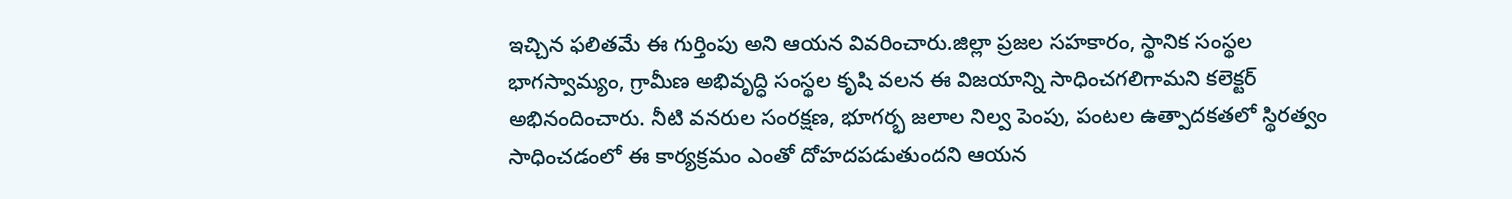ఇచ్చిన ఫలితమే ఈ గుర్తింపు అని ఆయన వివరించారు.జిల్లా ప్రజల సహకారం, స్థానిక సంస్థల భాగస్వామ్యం, గ్రామీణ అభివృద్ధి సంస్థల కృషి వలన ఈ విజయాన్ని సాధించగలిగామని కలెక్టర్ అభినందించారు. నీటి వనరుల సంరక్షణ, భూగర్భ జలాల నిల్వ పెంపు, పంటల ఉత్పాదకతలో స్థిరత్వం సాధించడంలో ఈ కార్యక్రమం ఎంతో దోహదపడుతుందని ఆయన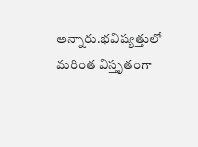అన్నారు.భవిష్యత్తులో మరింత విస్తృతంగా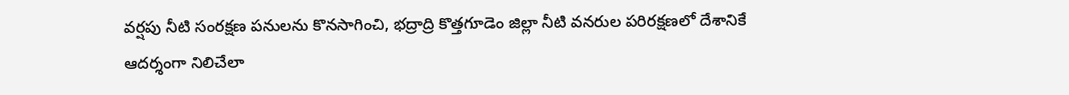వర్షపు నీటి సంరక్షణ పనులను కొనసాగించి, భద్రాద్రి కొత్తగూడెం జిల్లా నీటి వనరుల పరిరక్షణలో దేశానికే ఆదర్శంగా నిలిచేలా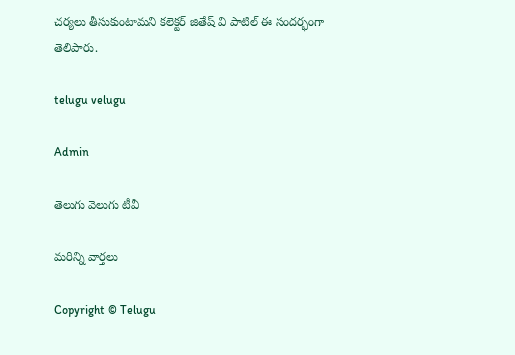చర్యలు తీసుకుంటామని కలెక్టర్ జితేష్ వి పాటిల్ ఈ సందర్భంగా తెలిపారు.

telugu velugu

Admin

తెలుగు వెలుగు టీవీ

మరిన్ని వార్తలు

Copyright © Telugu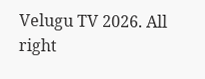Velugu TV 2026. All right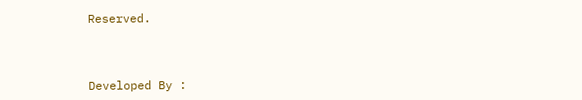Reserved.



Developed By :